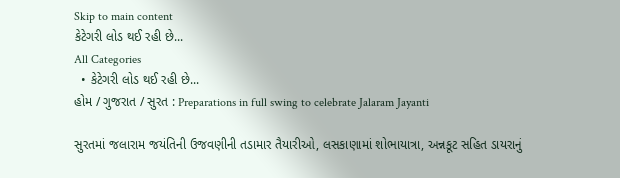Skip to main content
કેટેગરી લોડ થઈ રહી છે...
All Categories
  • કેટેગરી લોડ થઈ રહી છે...
હોમ / ગુજરાત / સુરત : Preparations in full swing to celebrate Jalaram Jayanti

સુરતમાં જલારામ જયંતિની ઉજવણીની તડામાર તૈયારીઓ, લસકાણામાં શોભાયાત્રા, અન્નકૂટ સહિત ડાયરાનું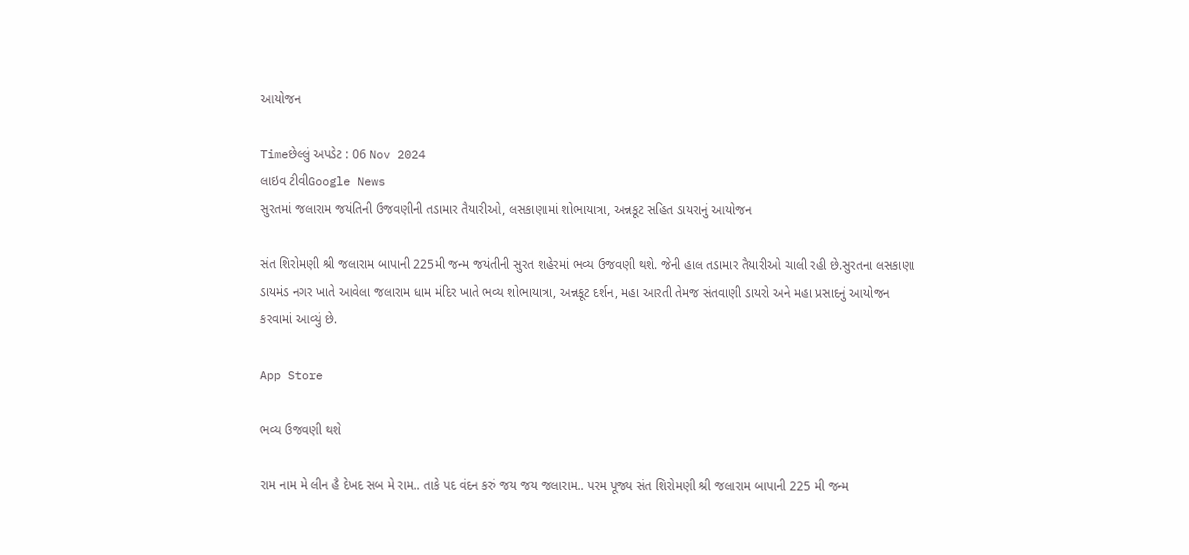આયોજન

Timeછેલ્લું અપડેટ : 06 Nov 2024
લાઇવ ટીવીGoogle News
સુરતમાં જલારામ જયંતિની ઉજવણીની તડામાર તૈયારીઓ, લસકાણામાં શોભાયાત્રા, અન્નકૂટ સહિત ડાયરાનું આયોજન

સંત શિરોમણી શ્રી જલારામ બાપાની 225મી જન્મ જયંતીની સુરત શહેરમાં ભવ્ય ઉજવણી થશે. જેની હાલ તડામાર તૈયારીઓ ચાલી રહી છે.સુરતના લસકાણા ડાયમંડ નગર ખાતે આવેલા જલારામ ધામ મંદિર ખાતે ભવ્ય શોભાયાત્રા, અન્નકૂટ દર્શન, મહા આરતી તેમજ સંતવાણી ડાયરો અને મહા પ્રસાદનું આયોજન કરવામાં આવ્યું છે.

App Store

ભવ્ય ઉજવણી થશે

રામ નામ મે લીન હૈ દેખદ સબ મે રામ.. તાકે પદ વંદન કરું જય જય જલારામ.. પરમ પૂજ્ય સંત શિરોમણી શ્રી જલારામ બાપાની 225 મી જન્મ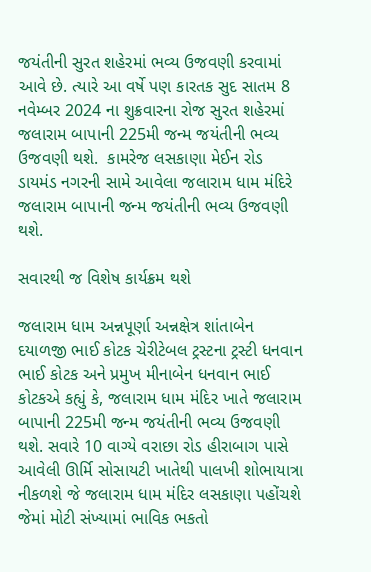જયંતીની સુરત શહેરમાં ભવ્ય ઉજવણી કરવામાં આવે છે. ત્યારે આ વર્ષે પણ કારતક સુદ સાતમ 8 નવેમ્બર 2024 ના શુક્રવારના રોજ સુરત શહેરમાં જલારામ બાપાની 225મી જન્મ જયંતીની ભવ્ય ઉજવણી થશે.  કામરેજ લસકાણા મેઈન રોડ ડાયમંડ નગરની સામે આવેલા જલારામ ધામ મંદિરે જલારામ બાપાની જન્મ જયંતીની ભવ્ય ઉજવણી થશે.

સવારથી જ વિશેષ કાર્યક્રમ થશે

જલારામ ધામ અન્નપૂર્ણા અન્નક્ષેત્ર શાંતાબેન દયાળજી ભાઈ કોટક ચેરીટેબલ ટ્રસ્ટના ટ્રસ્ટી ધનવાન ભાઈ કોટક અને પ્રમુખ મીનાબેન ધનવાન ભાઈ કોટકએ કહ્યું કે, જલારામ ધામ મંદિર ખાતે જલારામ બાપાની 225મી જન્મ જયંતીની ભવ્ય ઉજવણી થશે. સવારે 10 વાગ્યે વરાછા રોડ હીરાબાગ પાસે આવેલી ઊર્મિ સોસાયટી ખાતેથી પાલખી શોભાયાત્રા નીકળશે જે જલારામ ધામ મંદિર લસકાણા પહોંચશે જેમાં મોટી સંખ્યામાં ભાવિક ભકતો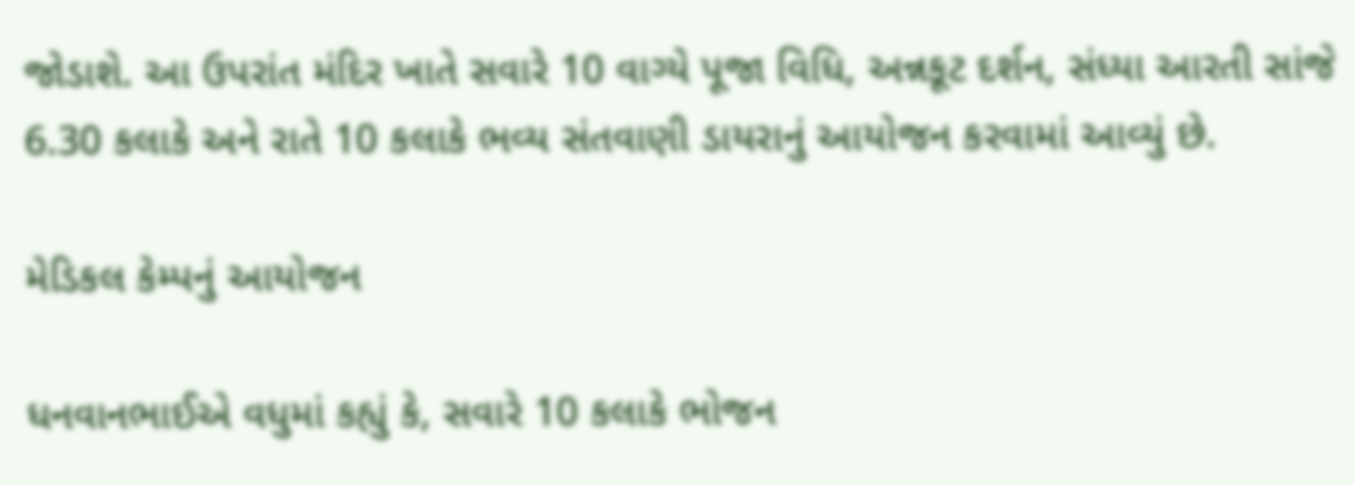જોડાશે. આ ઉપરાંત મંદિર ખાતે સવારે 10 વાગ્યે પૂજા વિધિ, અન્નકૂટ દર્શન, સંધ્યા આરતી સાંજે 6.30 કલાકે અને રાતે 10 કલાકે ભવ્ય સંતવાણી ડાયરાનું આયોજન કરવામાં આવ્યું છે.

મેડિકલ કેમ્પનું આયોજન

ધનવાનભાઈએ વધુમાં કહ્યું કે, સવારે 10 કલાકે ભોજન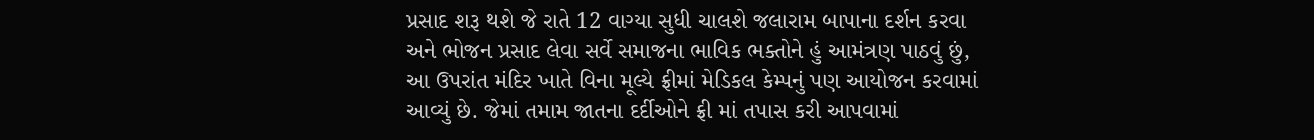પ્રસાદ શરૂ થશે જે રાતે 12 વાગ્યા સુધી ચાલશે જલારામ બાપાના દર્શન કરવા અને ભોજન પ્રસાદ લેવા સર્વે સમાજના ભાવિક ભક્તોને હું આમંત્રણ પાઠવું છું, આ ઉપરાંત મંદિર ખાતે વિના મૂલ્યે ફ્રીમાં મેડિકલ કેમ્પનું પણ આયોજન કરવામાં આવ્યું છે. જેમાં તમામ જાતના દર્દીઓને ફ્રી માં તપાસ કરી આપવામાં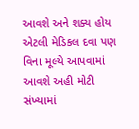આવશે અને શક્ય હોય એટલી મેડિકલ દવા પણ વિના મૂલ્યે આપવામાં આવશે અહી મોટી સંખ્યામાં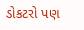ડોકટરો પણ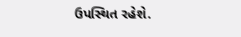ઉપસ્થિત રહેશે.